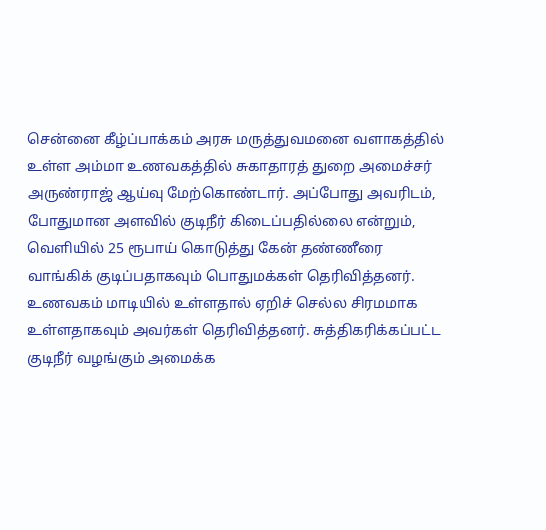சென்னை கீழ்ப்பாக்கம் அரசு மருத்துவமனை வளாகத்தில் உள்ள அம்மா உணவகத்தில் சுகாதாரத் துறை அமைச்சர் அருண்ராஜ் ஆய்வு மேற்கொண்டார். அப்போது அவரிடம், போதுமான அளவில் குடிநீர் கிடைப்பதில்லை என்றும், வெளியில் 25 ரூபாய் கொடுத்து கேன் தண்ணீரை வாங்கிக் குடிப்பதாகவும் பொதுமக்கள் தெரிவித்தனர். உணவகம் மாடியில் உள்ளதால் ஏறிச் செல்ல சிரமமாக உள்ளதாகவும் அவர்கள் தெரிவித்தனர். சுத்திகரிக்கப்பட்ட குடிநீர் வழங்கும் அமைக்க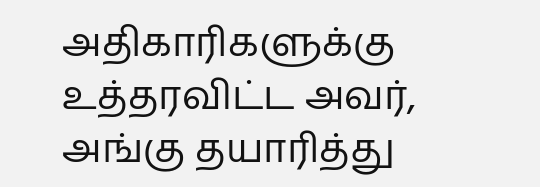அதிகாரிகளுக்கு உத்தரவிட்ட அவர், அங்கு தயாரித்து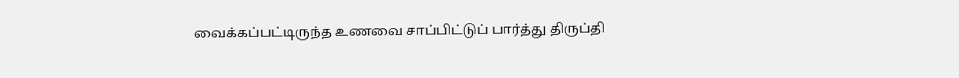வைக்கப்பட்டிருந்த உணவை சாப்பிட்டுப் பார்த்து திருப்தி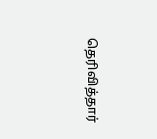தெரிவித்தார்